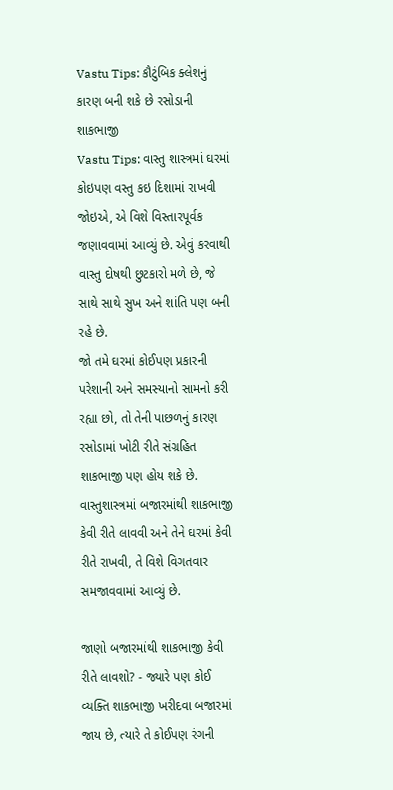Vastu Tips: કૌટુંબિક ક્લેશનું કારણ બની શકે છે રસોડાની શાકભાજી
Vastu Tips: વાસ્તુ શાસ્ત્રમાં ઘરમાં કોઇપણ વસ્તુ કઇ દિશામાં રાખવી જોઇએ, એ વિશે વિસ્તારપૂર્વક જણાવવામાં આવ્યું છે. એવું કરવાથી વાસ્તુ દોષથી છુટકારો મળે છે, જે સાથે સાથે સુખ અને શાંતિ પણ બની રહે છે.
જો તમે ઘરમાં કોઈપણ પ્રકારની પરેશાની અને સમસ્યાનો સામનો કરી રહ્યા છો, તો તેની પાછળનું કારણ રસોડામાં ખોટી રીતે સંગ્રહિત શાકભાજી પણ હોય શકે છે. વાસ્તુશાસ્ત્રમાં બજારમાંથી શાકભાજી કેવી રીતે લાવવી અને તેને ઘરમાં કેવી રીતે રાખવી, તે વિશે વિગતવાર સમજાવવામાં આવ્યું છે.

જાણો બજારમાંથી શાકભાજી કેવી રીતે લાવશો? - જ્યારે પણ કોઈ વ્યક્તિ શાકભાજી ખરીદવા બજારમાં જાય છે, ત્યારે તે કોઈપણ રંગની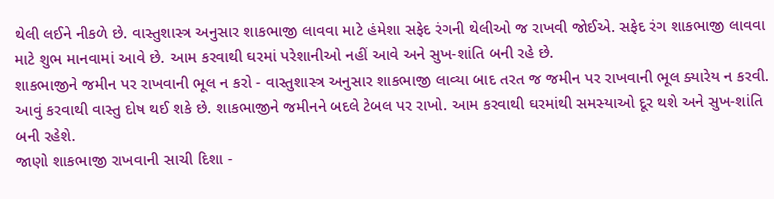થેલી લઈને નીકળે છે. વાસ્તુશાસ્ત્ર અનુસાર શાકભાજી લાવવા માટે હંમેશા સફેદ રંગની થેલીઓ જ રાખવી જોઈએ. સફેદ રંગ શાકભાજી લાવવા માટે શુભ માનવામાં આવે છે. આમ કરવાથી ઘરમાં પરેશાનીઓ નહીં આવે અને સુખ-શાંતિ બની રહે છે.
શાકભાજીને જમીન પર રાખવાની ભૂલ ન કરો - વાસ્તુશાસ્ત્ર અનુસાર શાકભાજી લાવ્યા બાદ તરત જ જમીન પર રાખવાની ભૂલ ક્યારેય ન કરવી. આવું કરવાથી વાસ્તુ દોષ થઈ શકે છે. શાકભાજીને જમીનને બદલે ટેબલ પર રાખો. આમ કરવાથી ઘરમાંથી સમસ્યાઓ દૂર થશે અને સુખ-શાંતિ બની રહેશે.
જાણો શાકભાજી રાખવાની સાચી દિશા -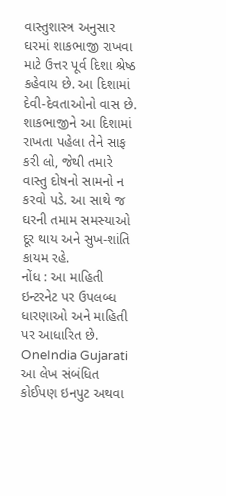વાસ્તુશાસ્ત્ર અનુસાર ઘરમાં શાકભાજી રાખવા માટે ઉત્તર પૂર્વ દિશા શ્રેષ્ઠ કહેવાય છે. આ દિશામાં દેવી-દેવતાઓનો વાસ છે. શાકભાજીને આ દિશામાં રાખતા પહેલા તેને સાફ કરી લો, જેથી તમારે વાસ્તુ દોષનો સામનો ન કરવો પડે. આ સાથે જ ઘરની તમામ સમસ્યાઓ દૂર થાય અને સુખ-શાંતિ કાયમ રહે.
નોંધ : આ માહિતી ઇન્ટરનેટ પર ઉપલબ્ધ ધારણાઓ અને માહિતી પર આધારિત છે. OneIndia Gujarati આ લેખ સંબંધિત કોઈપણ ઇનપુટ અથવા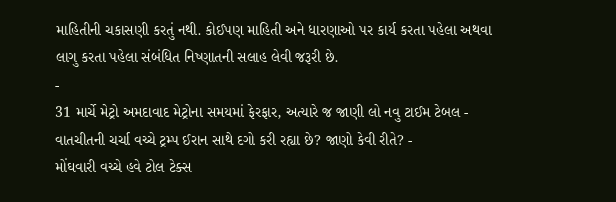માહિતીની ચકાસણી કરતું નથી. કોઈપણ માહિતી અને ધારણાઓ પર કાર્ય કરતા પહેલા અથવા લાગુ કરતા પહેલા સંબંધિત નિષ્ણાતની સલાહ લેવી જરૂરી છે.
-
31 માર્ચે મેટ્રો અમદાવાદ મેટ્રોના સમયમાં ફેરફાર, અત્યારે જ જાણી લો નવુ ટાઈમ ટેબલ -
વાતચીતની ચર્ચા વચ્ચે ટ્રમ્પ ઈરાન સાથે દગો કરી રહ્યા છે? જાણો કેવી રીતે? -
મોંઘવારી વચ્ચે હવે ટોલ ટેક્સ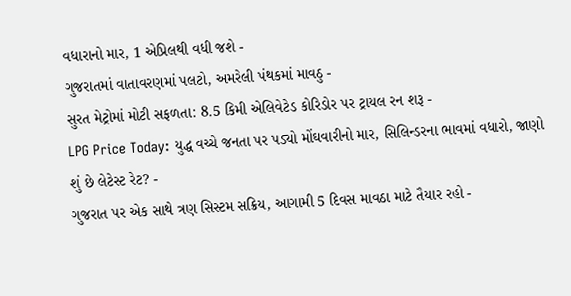વધારાનો માર, 1 એપ્રિલથી વધી જશે -
ગુજરાતમાં વાતાવરણમાં પલટો, અમરેલી પંથકમાં માવઠુ -
સુરત મેટ્રોમાં મોટી સફળતા: 8.5 કિમી એલિવેટેડ કોરિડોર પર ટ્રાયલ રન શરૂ -
LPG Price Today: યુદ્ધ વચ્ચે જનતા પર પડ્યો મોંઘવારીનો માર, સિલિન્ડરના ભાવમાં વધારો, જાણો શું છે લેટેસ્ટ રેટ? -
ગુજરાત પર એક સાથે ત્રણ સિસ્ટમ સક્રિય, આગામી 5 દિવસ માવઠા માટે તૈયાર રહો -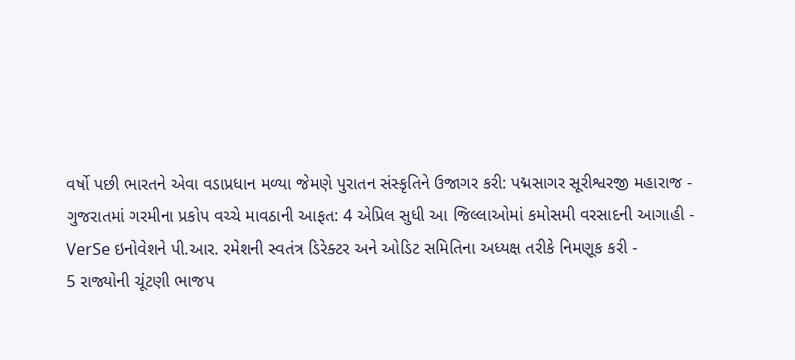વર્ષો પછી ભારતને એવા વડાપ્રધાન મળ્યા જેમણે પુરાતન સંસ્કૃતિને ઉજાગર કરી: પદ્મસાગર સૂરીશ્વરજી મહારાજ -
ગુજરાતમાં ગરમીના પ્રકોપ વચ્ચે માવઠાની આફત: 4 એપ્રિલ સુધી આ જિલ્લાઓમાં કમોસમી વરસાદની આગાહી -
VerSe ઇનોવેશને પી.આર. રમેશની સ્વતંત્ર ડિરેક્ટર અને ઓડિટ સમિતિના અધ્યક્ષ તરીકે નિમણૂક કરી -
5 રાજ્યોની ચૂંટણી ભાજપ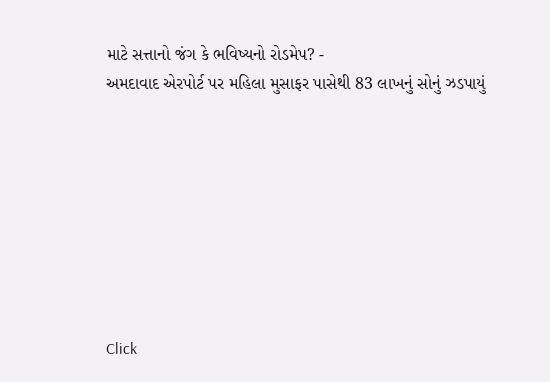માટે સત્તાનો જંગ કે ભવિષ્યનો રોડમેપ? -
અમદાવાદ એરપોર્ટ પર મહિલા મુસાફર પાસેથી 83 લાખનું સોનું ઝડપાયું








Click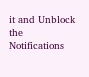it and Unblock the Notifications